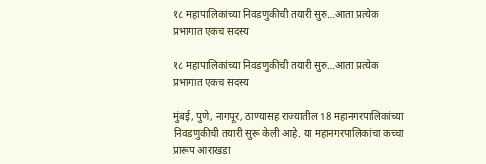१८ महापालिकांच्या निवडणुकीची तयारी सुरु…आता प्रत्येक प्रभागात एकच सदस्य

१८ महापालिकांच्या निवडणुकीची तयारी सुरु…आता प्रत्येक प्रभागात एकच सदस्य

मुंबई, पुणे, नागपूर, ठाण्यासह राज्यातील 18 महानगरपालिकांच्या निवडणुकीची तयारी सुरू केली आहे. या महानगरपालिकांचा कच्चा प्रारूप आराखडा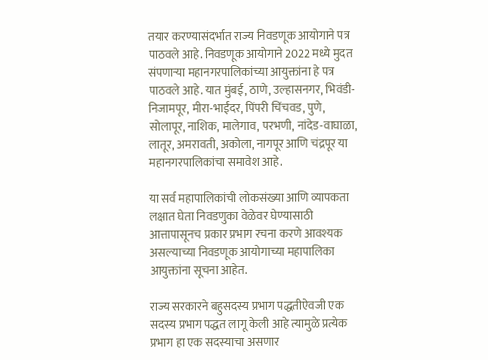तयार करण्यासंदर्भात राज्य निवडणूक आयोगाने पत्र पाठवले आहे. निवडणूक आयोगाने 2022 मध्ये मुदत संपणाऱ्या महानगरपालिकांच्या आयुक्तांना हे पत्र पाठवले आहे. यात मुंबई, ठाणे, उल्हासनगर, भिवंडी- निजामपूर, मीरा-भाईंदर, पिंपरी चिंचवड, पुणे, सोलापूर, नाशिक, मालेगाव, परभणी, नांदेड-वाघाळा, लातूर, अमरावती, अकोला, नागपूर आणि चंद्रपूर या महानगरपालिकांचा समावेश आहे.

या सर्व महापालिकांची लोकसंख्या आणि व्यापकता लक्षात घेता निवडणुका वेळेवर घेण्यासाठी आत्तापासूनच प्रकार प्रभाग रचना करणे आवश्यक असल्याच्या निवडणूक आयोगाच्या महापालिका आयुक्तांना सूचना आहेत.

राज्य सरकारने बहुसदस्य प्रभाग पद्धतीऐवजी एक सदस्य प्रभाग पद्धत लागू केली आहे त्यामुळे प्रत्येक प्रभाग हा एक सदस्याचा असणार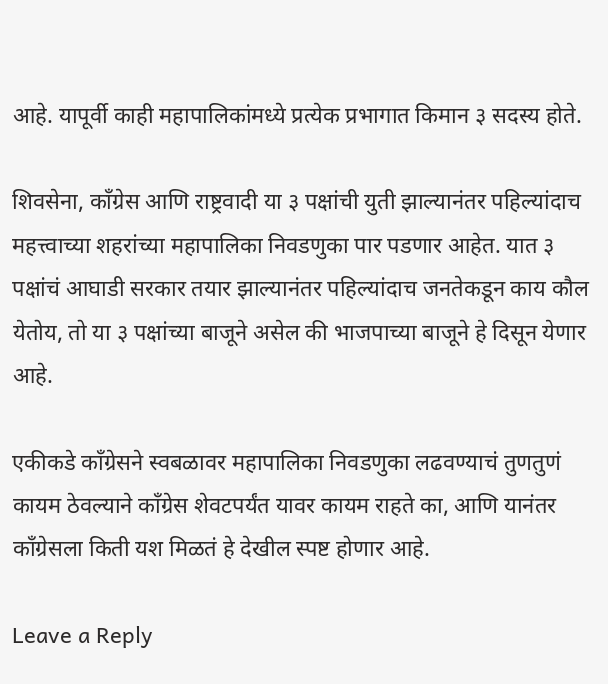आहे. यापूर्वी काही महापालिकांमध्ये प्रत्येक प्रभागात किमान ३ सदस्य होते.

शिवसेना, काँग्रेस आणि राष्ट्रवादी या ३ पक्षांची युती झाल्यानंतर पहिल्यांदाच महत्त्वाच्या शहरांच्या महापालिका निवडणुका पार पडणार आहेत. यात ३ पक्षांचं आघाडी सरकार तयार झाल्यानंतर पहिल्यांदाच जनतेकडून काय कौल येतोय, तो या ३ पक्षांच्या बाजूने असेल की भाजपाच्या बाजूने हे दिसून येणार आहे.

एकीकडे काँग्रेसने स्वबळावर महापालिका निवडणुका लढवण्याचं तुणतुणं कायम ठेवल्याने काँग्रेस शेवटपर्यंत यावर कायम राहते का, आणि यानंतर काँग्रेसला किती यश मिळतं हे देखील स्पष्ट होणार आहे.

Leave a Reply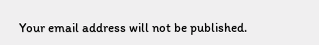Your email address will not be published.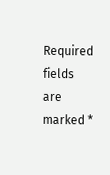Required fields are marked *